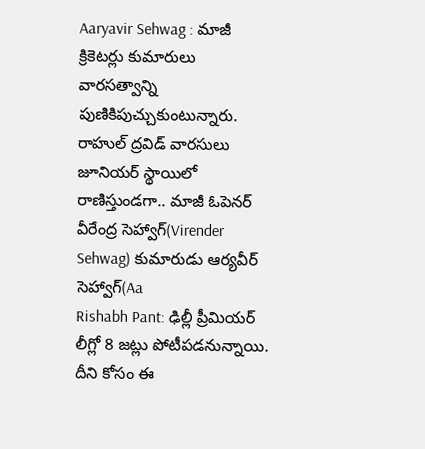Aaryavir Sehwag : మాజీ క్రికెటర్లు కుమారులు వారసత్వాన్ని పుణికిపుచ్చుకుంటున్నారు. రాహుల్ ద్రవిడ్ వారసులు జూనియర్ స్థాయిలో రాణిస్తుండగా.. మాజీ ఓపెనర్ వీరేంద్ర సెహ్వాగ్(Virender Sehwag) కుమారుడు ఆర్యవీర్ సెహ్వాగ్(Aa
Rishabh Pant: ఢిల్లీ ప్రీమియర్ లీగ్లో 8 జట్లు పోటీపడనున్నాయి. దీని కోసం ఈ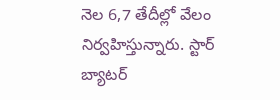నెల 6,7 తేదీల్లో వేలం నిర్వహిస్తున్నారు. స్టార్ బ్యాటర్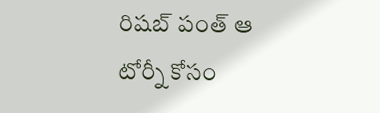రిషబ్ పంత్ ఆ టోర్నీ కోసం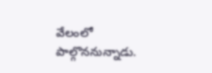వేలంలో పాల్గొననున్నాడు.